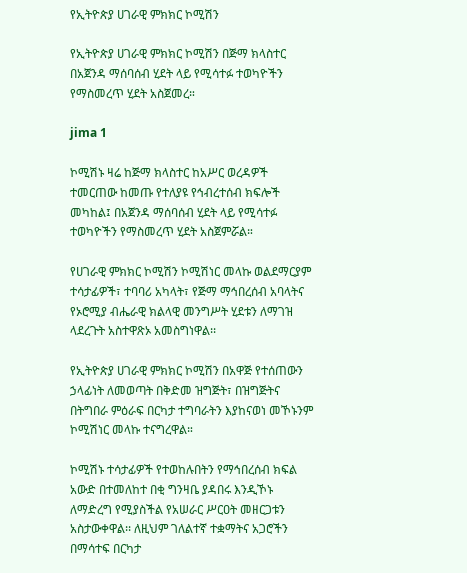የኢትዮጵያ ሀገራዊ ምክክር ኮሚሽን

የኢትዮጵያ ሀገራዊ ምክክር ኮሚሽን በጅማ ክላስተር በአጀንዳ ማሰባሰብ ሂደት ላይ የሚሳተፉ ተወካዮችን የማስመረጥ ሂደት አስጀመረ።

jima 1

ኮሚሽኑ ዛሬ ከጅማ ክላስተር ከአሥር ወረዳዎች ተመርጠው ከመጡ የተለያዩ የኅብረተሰብ ክፍሎች መካከል፤ በአጀንዳ ማሰባሰብ ሂደት ላይ የሚሳተፉ ተወካዮችን የማስመረጥ ሂደት አስጀምሯል።

የሀገራዊ ምክክር ኮሚሽን ኮሚሽነር መላኩ ወልደማርያም ተሳታፊዎች፣ ተባባሪ አካላት፣ የጅማ ማኅበረሰብ አባላትና የኦሮሚያ ብሔራዊ ክልላዊ መንግሥት ሂደቱን ለማገዝ ላደረጉት አስተዋጽኦ አመስግነዋል፡፡

የኢትዮጵያ ሀገራዊ ምክክር ኮሚሽን በአዋጅ የተሰጠውን ኃላፊነት ለመወጣት በቅድመ ዝግጅት፣ በዝግጅትና በትግበራ ምዕራፍ በርካታ ተግባራትን እያከናወነ መኾኑንም ኮሚሽነር መላኩ ተናግረዋል።

ኮሚሽኑ ተሳታፊዎች የተወከሉበትን የማኅበረሰብ ክፍል አውድ በተመለከተ በቂ ግንዛቤ ያዳበሩ እንዲኾኑ ለማድረግ የሚያስችል የአሠራር ሥርዐት መዘርጋቱን አስታውቀዋል፡፡ ለዚህም ገለልተኛ ተቋማትና አጋሮችን በማሳተፍ በርካታ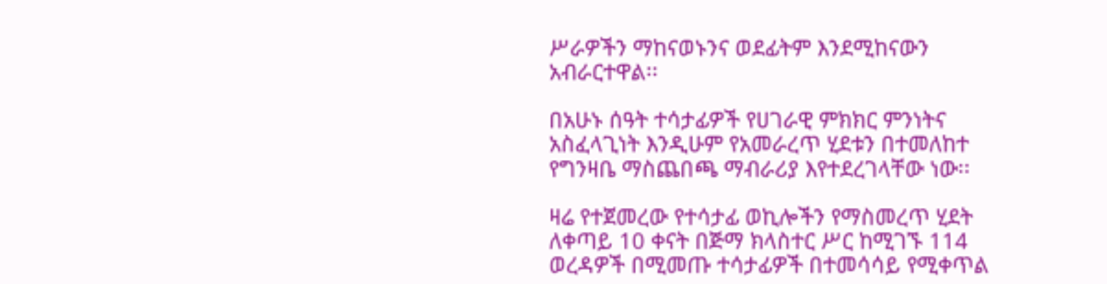ሥራዎችን ማከናወኑንና ወደፊትም እንደሚከናውን አብራርተዋል፡፡

በአሁኑ ሰዓት ተሳታፊዎች የሀገራዊ ምክክር ምንነትና አስፈላጊነት እንዲሁም የአመራረጥ ሂደቱን በተመለከተ የግንዛቤ ማስጨበጫ ማብራሪያ እየተደረገላቸው ነው፡፡

ዛሬ የተጀመረው የተሳታፊ ወኪሎችን የማስመረጥ ሂደት ለቀጣይ 10 ቀናት በጅማ ክላስተር ሥር ከሚገኙ 114 ወረዳዎች በሚመጡ ተሳታፊዎች በተመሳሳይ የሚቀጥል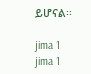ይሆናል፡፡

jima 1
jima 1